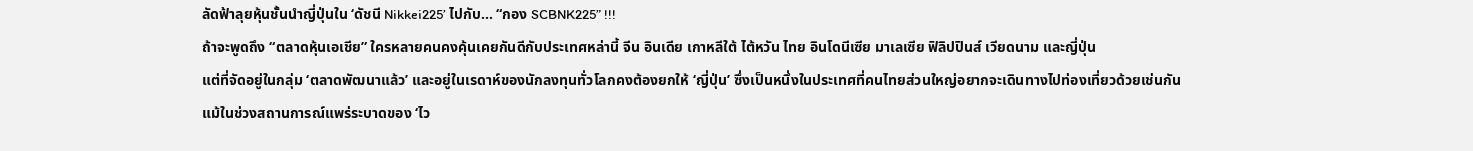ลัดฟ้าลุยหุ้นชั้นนำญี่ปุ่นใน ‘ดัชนี Nikkei225’ ไปกับ... “กอง SCBNK225” !!!
ถ้าจะพูดถึง “ตลาดหุ้นเอเชีย” ใครหลายคนคงคุ้นเคยกันดีกับประเทศหล่านี้ จีน อินเดีย เกาหลีใต้ ไต้หวัน ไทย อินโดนีเซีย มาเลเซีย ฟิลิปปินส์ เวียดนาม และญี่ปุ่น
แต่ที่จัดอยู่ในกลุ่ม ‘ตลาดพัฒนาแล้ว’ และอยู่ในเรดาห์ของนักลงทุนทั่วโลกคงต้องยกให้ ‘ญี่ปุ่น’ ซึ่งเป็นหนึ่งในประเทศที่คนไทยส่วนใหญ่อยากจะเดินทางไปท่องเที่ยวด้วยเช่นกัน
แม้ในช่วงสถานการณ์แพร่ระบาดของ ‘ไว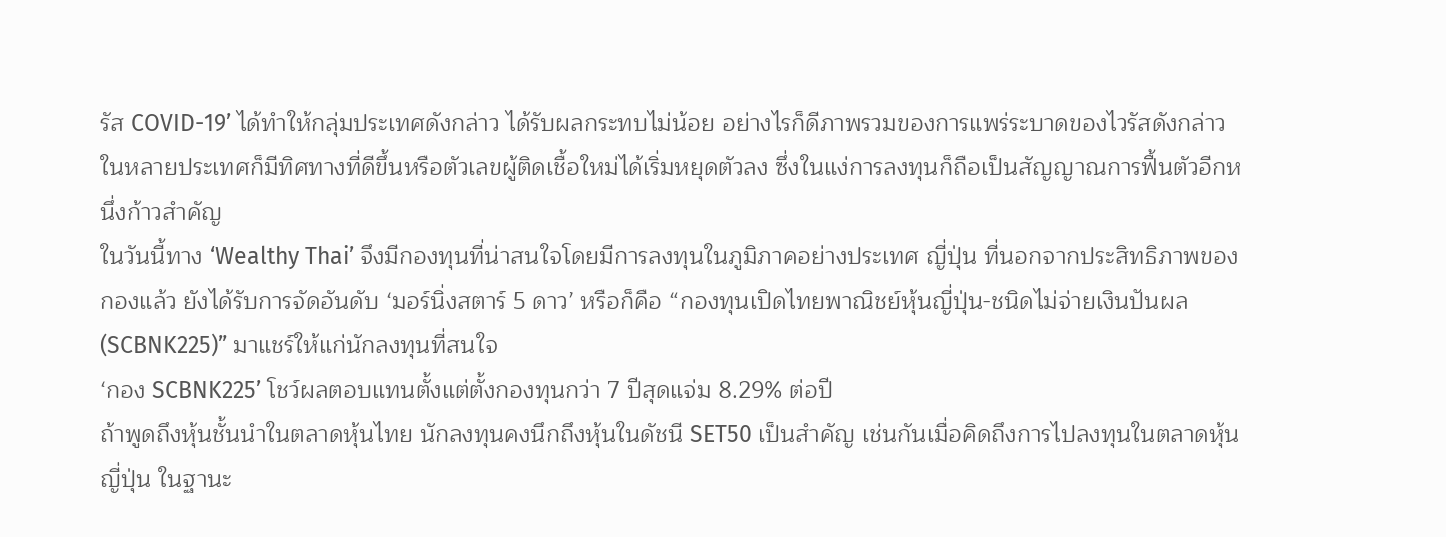รัส COVID-19’ ได้ทำให้กลุ่มประเทศดังกล่าว ได้รับผลกระทบไม่น้อย อย่างไรก็ดีภาพรวมของการแพร่ระบาดของไวรัสดังกล่าว ในหลายประเทศก็มีทิศทางที่ดีขึ้นหรือตัวเลขผู้ติดเชื้อใหม่ได้เริ่มหยุดตัวลง ซึ่งในแง่การลงทุนก็ถือเป็นสัญญาณการฟื้นตัวอีกหนึ่งก้าวสำคัญ
ในวันนี้ทาง ‘Wealthy Thai’ จึงมีกองทุนที่น่าสนใจโดยมีการลงทุนในภูมิภาคอย่างประเทศ ญี่ปุ่น ที่นอกจากประสิทธิภาพของกองแล้ว ยังได้รับการจัดอันดับ ‘มอร์นิ่งสตาร์ 5 ดาว’ หรือก็คือ “กองทุนเปิดไทยพาณิชย์หุ้นญี่ปุ่น-ชนิดไม่จ่ายเงินปันผล (SCBNK225)” มาแชร์ให้แก่นักลงทุนที่สนใจ
‘กอง SCBNK225’ โชว์ผลตอบแทนตั้งแต่ตั้งกองทุนกว่า 7 ปีสุดแจ่ม 8.29% ต่อปี
ถ้าพูดถึงหุ้นชั้นนำในตลาดหุ้นไทย นักลงทุนคงนึกถึงหุ้นในดัชนี SET50 เป็นสำคัญ เช่นกันเมื่อคิดถึงการไปลงทุนในตลาดหุ้นญี่ปุ่น ในฐานะ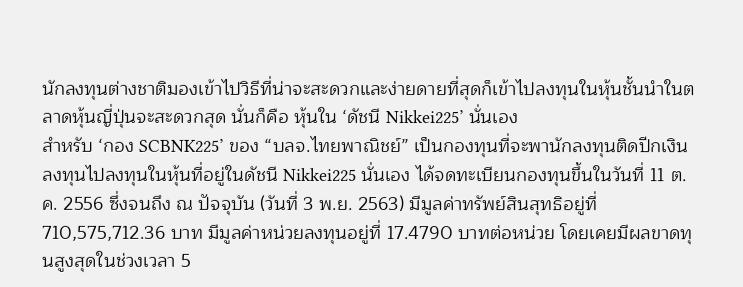นักลงทุนต่างชาติมองเข้าไปวิธีที่น่าจะสะดวกและง่ายดายที่สุดก็เข้าไปลงทุนในหุ้นชั้นนำในตลาดหุ้นญี่ปุ่นจะสะดวกสุด นั่นก็คือ หุ้นใน ‘ดัชนี Nikkei225’ นั่นเอง
สำหรับ ‘กอง SCBNK225’ ของ “บลจ.ไทยพาณิชย์” เป็นกองทุนที่จะพานักลงทุนติดปีกเงินลงทุนไปลงทุนในหุ้นที่อยู่ในดัชนี Nikkei225 นั่นเอง ได้จดทะเบียนกองทุนขึ้นในวันที่ 11 ต.ค. 2556 ซึ่งจนถึง ณ ปัจจุบัน (วันที่ 3 พ.ย. 2563) มีมูลค่าทรัพย์สินสุทธิอยู่ที่ 710,575,712.36 บาท มีมูลค่าหน่วยลงทุนอยู่ที่ 17.4790 บาทต่อหน่วย โดยเคยมีผลขาดทุนสูงสุดในช่วงเวลา 5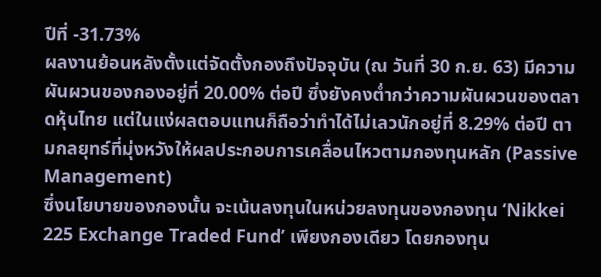ปีที่ -31.73%
ผลงานย้อนหลังตั้งแต่จัดตั้งกองถึงปัจจุบัน (ณ วันที่ 30 ก.ย. 63) มีความผันผวนของกองอยู่ที่ 20.00% ต่อปี ซึ่งยังคงต่ำกว่าความผันผวนของตลาดหุ้นไทย แต่ในแง่ผลตอบแทนก็ถือว่าทำได้ไม่เลวนักอยู่ที่ 8.29% ต่อปี ตามกลยุทธ์ที่มุ่งหวังให้ผลประกอบการเคลื่อนไหวตามกองทุนหลัก (Passive Management)
ซึ่งนโยบายของกองนั้น จะเน้นลงทุนในหน่วยลงทุนของกองทุน ‘Nikkei 225 Exchange Traded Fund’ เพียงกองเดียว โดยกองทุน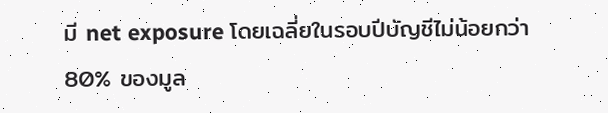มี net exposure โดยเฉลี่ยในรอบปีบัญชีไม่น้อยกว่า 80% ของมูล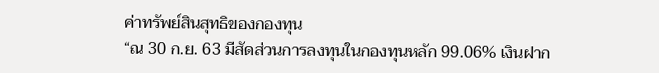ค่าทรัพย์สินสุทธิของกองทุน
“ณ 30 ก.ย. 63 มีสัดส่วนการลงทุนในกองทุนหลัก 99.06% เงินฝาก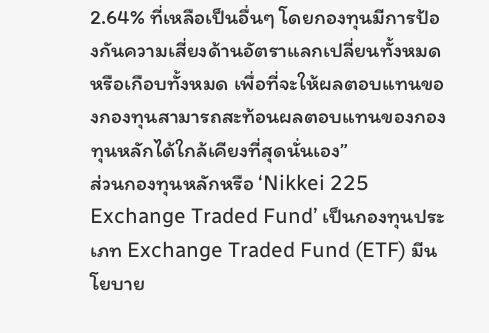2.64% ที่เหลือเป็นอื่นๆ โดยกองทุนมีการป้องกันความเสี่ยงด้านอัตราแลกเปลี่ยนทั้งหมดหรือเกือบทั้งหมด เพื่อที่จะให้ผลตอบแทนของกองทุนสามารถสะท้อนผลตอบแทนของกองทุนหลักได้ใกล้เคียงที่สุดนั่นเอง”
ส่วนกองทุนหลักหรือ ‘Nikkei 225 Exchange Traded Fund’ เป็นกองทุนประเภท Exchange Traded Fund (ETF) มีนโยบาย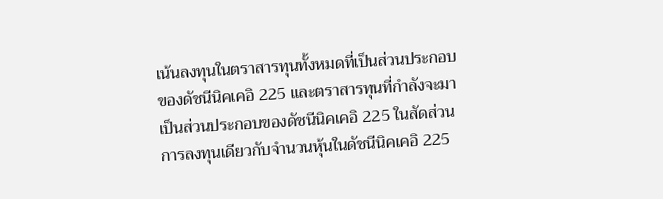เน้นลงทุนในตราสารทุนทั้งหมดที่เป็นส่วนประกอบของดัชนีนิคเคอิ 225 และตราสารทุนที่กำลังจะมาเป็นส่วนประกอบของดัชนีนิคเคอิ 225 ในสัดส่วนการลงทุนเดียวกับจำนวนหุ้นในดัชนีนิคเคอิ 225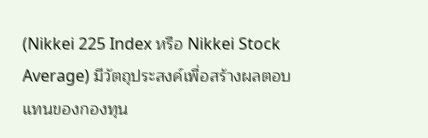(Nikkei 225 Index หรือ Nikkei Stock Average) มีวัตถุประสงค์เพื่อสร้างผลตอบแทนของกองทุน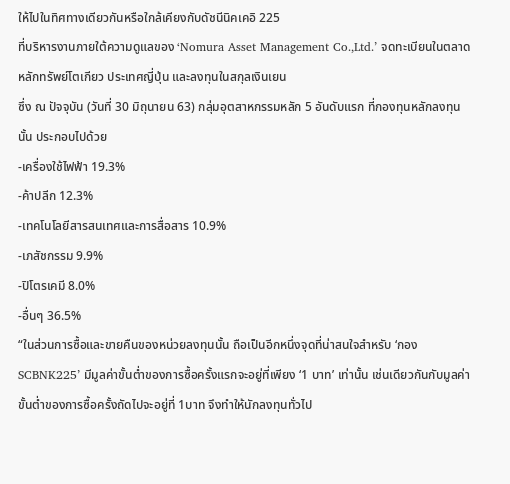ให้ไปในทิศทางเดียวกันหรือใกล้เคียงกับดัชนีนิคเคอิ 225
ที่บริหารงานภายใต้ความดูแลของ ‘Nomura Asset Management Co.,Ltd.’ จดทะเบียนในตลาดหลักทรัพย์โตเกียว ประเทศญี่ปุ่น และลงทุนในสกุลเงินเยน
ซึ่ง ณ ปัจจุบัน (วันที่ 30 มิถุนายน 63) กลุ่มอุตสาหกรรมหลัก 5 อันดับแรก ที่กองทุนหลักลงทุนนั้น ประกอบไปด้วย
-เครื่องใช้ไฟฟ้า 19.3%
-ค้าปลีก 12.3%
-เทคโนโลยีสารสนเทศและการสื่อสาร 10.9%
-เภสัชกรรม 9.9%
-ปิโตรเคมี 8.0%
-อื่นๆ 36.5%
“ในส่วนการซื้อและขายคืนของหน่วยลงทุนนั้น ถือเป็นอีกหนึ่งจุดที่น่าสนใจสำหรับ ‘กอง SCBNK225’ มีมูลค่าขั้นต่ำของการซื้อครั้งแรกจะอยู่ที่เพียง ‘1 บาท’ เท่านั้น เช่นเดียวกันกับมูลค่าขั้นต่ำของการซื้อครั้งถัดไปจะอยู่ที่ 1บาท จึงทำให้นักลงทุนทั่วไป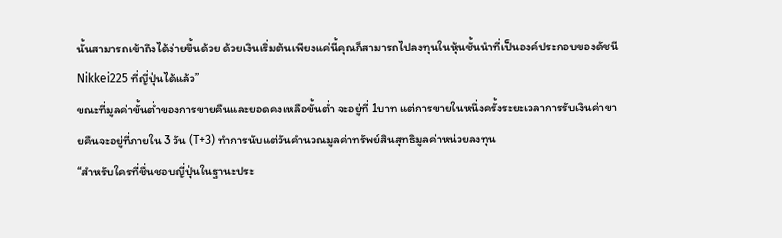นั้นสามารถเข้าถึงได้ง่ายขึ้นด้วย ด้วยเงินเริ่มต้นเพียงแค่นี้คุณก็สามารถไปลงทุนในหุ้นชั้นนำที่เป็นองค์ประกอบของดัชนี Nikkei225 ที่ญี่ปุ่นได้แล้ว”
ขณะที่มูลค่าขั้นต่ำของการขายคืนและยอดคงเหลือขั้นต่ำ จะอยู่ที่ 1บาท แต่การขายในหนึ่งครั้งระยะเวลาการรับเงินค่าขายคืนจะอยู่ที่ภายใน 3 วัน (T+3) ทำการนับแต่วันคำนวณมูลค่าทรัพย์สินสุทธิมูลค่าหน่วยลงทุน
“สำหรับใครที่ชื่นชอบญี่ปุ่นในฐานะประ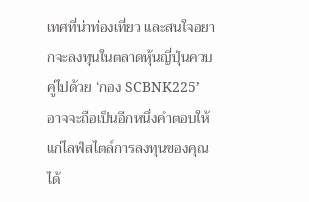เทศที่น่าท่องเที่ยว และสนใจอยากจะลงทุนในตลาดหุ้นญี่ปุ่นควบคู่ไปด้วย ‘กอง SCBNK225’ อาจจะถือเป็นอีกหนึ่งคำตอบให้แก่ไลฟ์สไตล์การลงทุนของคุณได้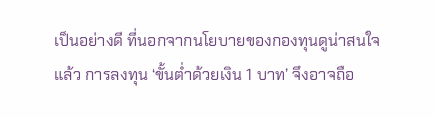เป็นอย่างดี ที่นอกจากนโยบายของกองทุนดูน่าสนใจแล้ว การลงทุน ‘ขั้นต่ำด้วยเงิน 1 บาท’ จึงอาจถือ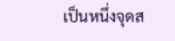เป็นหนึ่งจุดส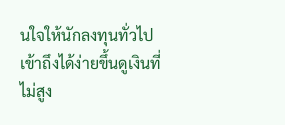นใจให้นักลงทุนทั่วไปเข้าถึงได้ง่ายขึ้นดูเงินที่ไม่สูง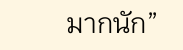มากนัก”